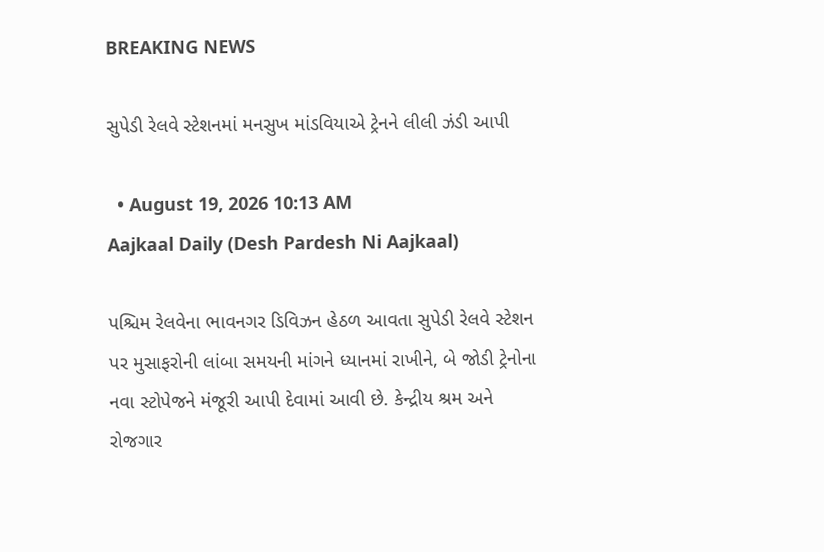BREAKING NEWS

સુપેડી રેલવે સ્ટેશનમાં મનસુખ માંડવિયાએ ટ્રેનને લીલી ઝંડી આપી

  • August 19, 2026 10:13 AM
Aajkaal Daily (Desh Pardesh Ni Aajkaal)

પશ્ચિમ રેલવેના ભાવનગર ડિવિઝન હેઠળ આવતા સુપેડી રેલવે સ્ટેશન પર મુસાફરોની લાંબા સમયની માંગને ધ્યાનમાં રાખીને, બે જોડી ટ્રેનોના નવા સ્ટોપેજને મંજૂરી આપી દેવામાં આવી છે. કેન્દ્રીય શ્રમ અને રોજગાર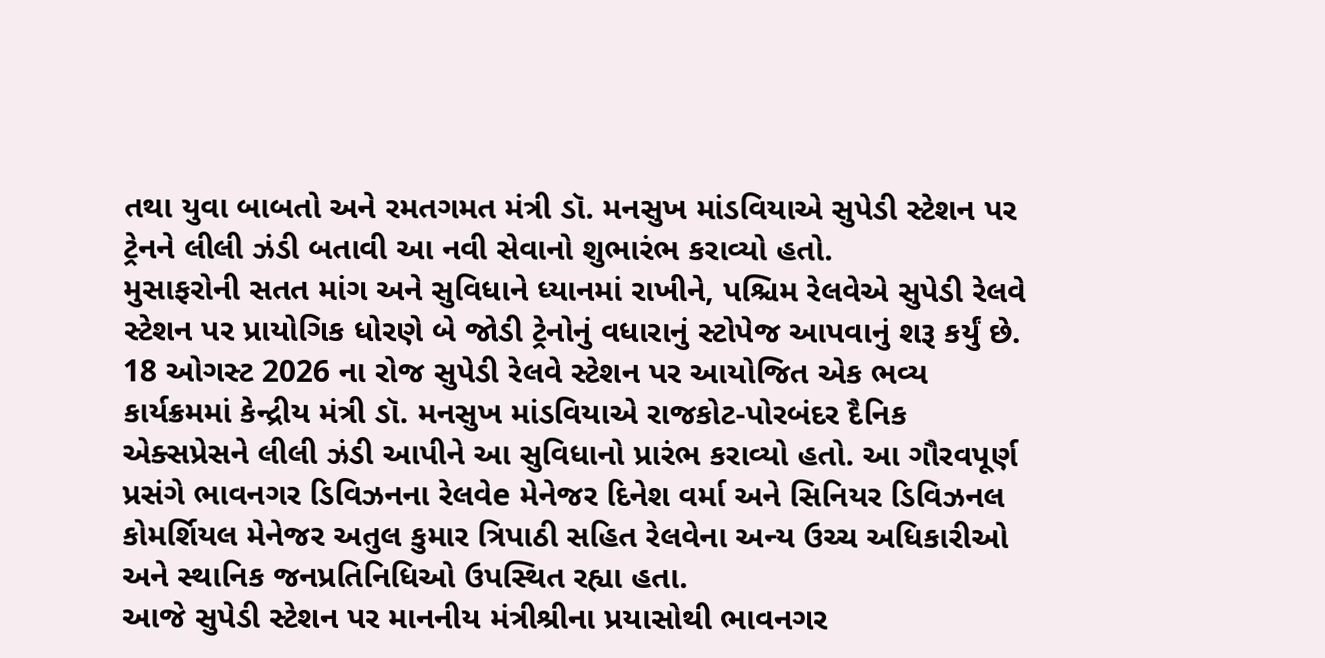તથા યુવા બાબતો અને રમતગમત મંત્રી ડૉ. મનસુખ માંડવિયાએ સુપેડી સ્ટેશન પર ટ્રેનને લીલી ઝંડી બતાવી આ નવી સેવાનો શુભારંભ કરાવ્યો હતો.
મુસાફરોની સતત માંગ અને સુવિધાને ધ્યાનમાં રાખીને, પશ્ચિમ રેલવેએ સુપેડી રેલવે સ્ટેશન પર પ્રાયોગિક ધોરણે બે જોડી ટ્રેનોનું વધારાનું સ્ટોપેજ આપવાનું શરૂ કર્યું છે. 18 ઓગસ્ટ 2026 ના રોજ સુપેડી રેલવે સ્ટેશન પર આયોજિત એક ભવ્ય કાર્યક્રમમાં કેન્દ્રીય મંત્રી ડૉ. મનસુખ માંડવિયાએ રાજકોટ-પોરબંદર દૈનિક એક્સપ્રેસને લીલી ઝંડી આપીને આ સુવિધાનો પ્રારંભ કરાવ્યો હતો. આ ગૌરવપૂર્ણ પ્રસંગે ભાવનગર ડિવિઝનના રેલવેe મેનેજર દિનેશ વર્મા અને સિનિયર ડિવિઝનલ કોમર્શિયલ મેનેજર અતુલ કુમાર ત્રિપાઠી સહિત રેલવેના અન્ય ઉચ્ચ અધિકારીઓ અને સ્થાનિક જનપ્રતિનિધિઓ ઉપસ્થિત રહ્યા હતા.
આજે સુપેડી સ્ટેશન પર માનનીય મંત્રીશ્રીના પ્રયાસોથી ભાવનગર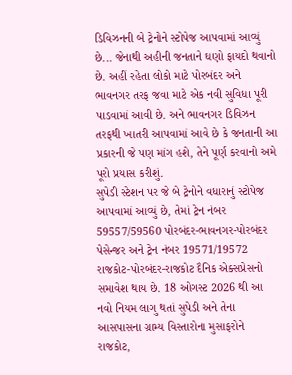ડિવિઝનની બે ટ્રેનોને સ્ટોપેજ આપવામાં આવ્યું છે... જેનાથી અહીની જનતાને ઘણો ફાયદો થવાનો છે. અહીં રહેતા લોકો માટે પોરબંદર અને ભાવનગર તરફ જવા માટે એક નવી સુવિધા પૂરી પાડવામાં આવી છે. અને ભાવનગર ડિવિઝન તરફથી ખાતરી આપવામાં આવે છે કે જનતાની આ પ્રકારની જે પણ માંગ હશે, તેને પૂર્ણ કરવાનો અમે પૂરો પ્રયાસ કરીશું.
સુપેડી સ્ટેશન પર જે બે ટ્રેનોને વધારાનું સ્ટોપેજ આપવામાં આવ્યું છે, તેમાં ટ્રેન નંબર 59557/59560 પોરબંદર-ભાવનગર-પોરબંદર પેસેન્જર અને ટ્રેન નંબર 19571/19572 રાજકોટ-પોરબંદર-રાજકોટ દૈનિક એક્સપ્રેસનો સમાવેશ થાય છે. 18 ઓગસ્ટ 2026 થી આ નવો નિયમ લાગુ થતાં સુપેડી અને તેના આસપાસના ગ્રામ્ય વિસ્તારોના મુસાફરોને રાજકોટ,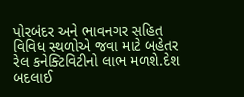પોરબંદર અને ભાવનગર સહિત વિવિધ સ્થળોએ જવા માટે બહેતર રેલ કનેક્ટિવિટીનો લાભ મળશે.દેશ બદલાઈ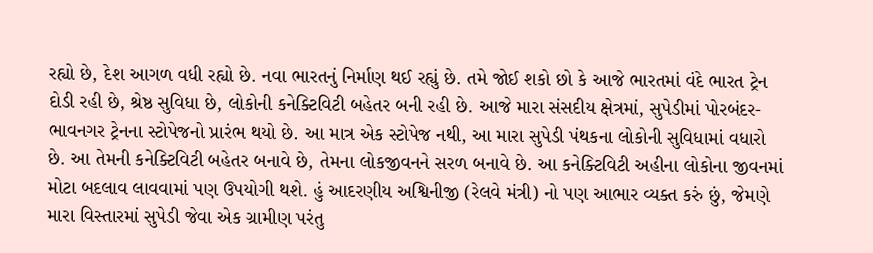રહ્યો છે, દેશ આગળ વધી રહ્યો છે. નવા ભારતનું નિર્માણ થઈ રહ્યું છે. તમે જોઈ શકો છો કે આજે ભારતમાં વંદે ભારત ટ્રેન દોડી રહી છે, શ્રેષ્ઠ સુવિધા છે, લોકોની કનેક્ટિવિટી બહેતર બની રહી છે. આજે મારા સંસદીય ક્ષેત્રમાં, સુપેડીમાં પોરબંદર-ભાવનગર ટ્રેનના સ્ટોપેજનો પ્રારંભ થયો છે. આ માત્ર એક સ્ટોપેજ નથી, આ મારા સુપેડી પંથકના લોકોની સુવિધામાં વધારો છે. આ તેમની કનેક્ટિવિટી બહેતર બનાવે છે, તેમના લોકજીવનને સરળ બનાવે છે. આ કનેક્ટિવિટી અહીના લોકોના જીવનમાં મોટા બદલાવ લાવવામાં પણ ઉપયોગી થશે. હું આદરણીય અશ્વિનીજી (રેલવે મંત્રી) નો પણ આભાર વ્યક્ત કરું છું, જેમણે મારા વિસ્તારમાં સુપેડી જેવા એક ગ્રામીણ પરંતુ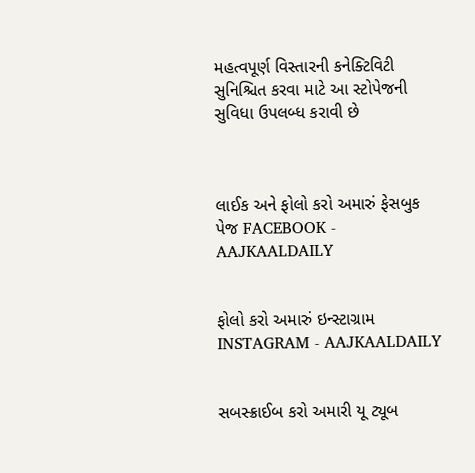મહત્વપૂર્ણ વિસ્તારની કનેક્ટિવિટી સુનિશ્ચિત કરવા માટે આ સ્ટોપેજની સુવિધા ઉપલબ્ધ કરાવી છે



લાઈક અને ફોલો કરો અમારું ફેસબુક પેજ FACEBOOK - AAJKAALDAILY


ફોલો કરો અમારું ઇન્સ્ટાગ્રામ INSTAGRAM - AAJKAALDAILY


સબસ્ક્રાઈબ કરો અમારી યૂ ટ્યૂબ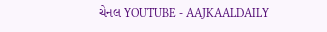ચેનલ YOUTUBE - AAJKAALDAILY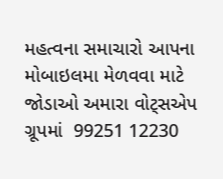મહત્વના સમાચારો આપના મોબાઇલમા મેળવવા માટે જોડાઓ અમારા વોટ્સએપ ગ્રૂપમાં  99251 12230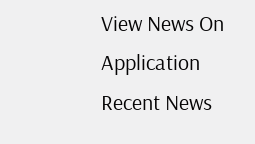View News On Application
Recent News